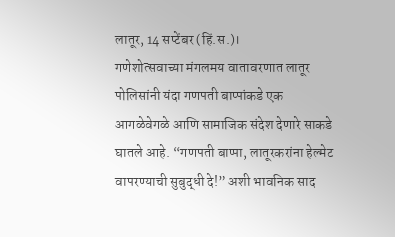लातूर, 14 सप्टेंबर (हिं.स.)।
गणेशोत्सवाच्या मंगलमय वातावरणात लातूर पोलिसांनी यंदा गणपती बाप्पांकडे एक आगळेवेगळे आणि सामाजिक संदेश देणारे साकडे घातले आहे. “गणपती बाप्पा, लातूरकरांना हेल्मेट वापरण्याची सुबुद्धी दे!” अशी भावनिक साद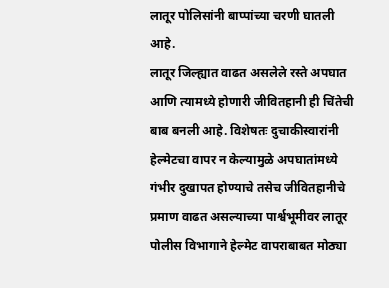लातूर पोलिसांनी बाप्पांच्या चरणी घातली आहे.
लातूर जिल्ह्यात वाढत असलेले रस्ते अपघात आणि त्यामध्ये होणारी जीवितहानी ही चिंतेची बाब बनली आहे. विशेषतः दुचाकीस्वारांनी हेल्मेटचा वापर न केल्यामुळे अपघातांमध्ये गंभीर दुखापत होण्याचे तसेच जीवितहानीचे प्रमाण वाढत असल्याच्या पार्श्वभूमीवर लातूर पोलीस विभागाने हेल्मेट वापराबाबत मोठ्या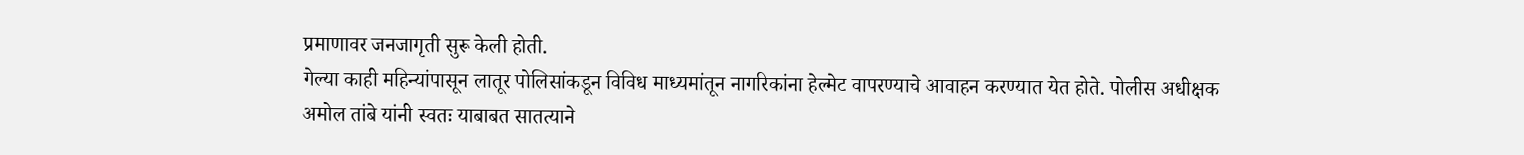प्रमाणावर जनजागृती सुरू केली होती.
गेल्या काही महिन्यांपासून लातूर पोलिसांकडून विविध माध्यमांतून नागरिकांना हेल्मेट वापरण्याचे आवाहन करण्यात येत होते. पोलीस अधीक्षक अमोल तांबे यांनी स्वतः याबाबत सातत्याने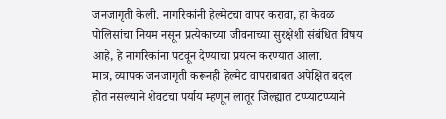जनजागृती केली. नागरिकांनी हेल्मेटचा वापर करावा, हा केवळ पोलिसांचा नियम नसून प्रत्येकाच्या जीवनाच्या सुरक्षेशी संबंधित विषय आहे, हे नागरिकांना पटवून देण्याचा प्रयत्न करण्यात आला.
मात्र, व्यापक जनजागृती करूनही हेल्मेट वापराबाबत अपेक्षित बदल होत नसल्याने शेवटचा पर्याय म्हणून लातूर जिल्ह्यात टप्प्याटप्प्याने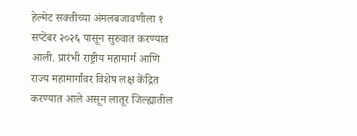हेल्मेट सक्तीच्या अंमलबजावणीला १ सप्टेंबर २०२६ पासून सुरुवात करण्यात आली. प्रारंभी राष्ट्रीय महामार्ग आणि राज्य महामार्गांवर विशेष लक्ष केंद्रित करण्यात आले असून लातूर जिल्ह्यातील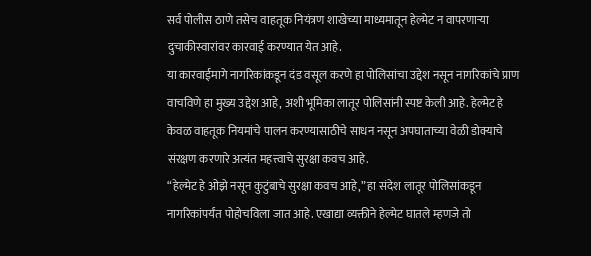सर्व पोलीस ठाणे तसेच वाहतूक नियंत्रण शाखेच्या माध्यमातून हेल्मेट न वापरणाऱ्या दुचाकीस्वारांवर कारवाई करण्यात येत आहे.
या कारवाईमागे नागरिकांकडून दंड वसूल करणे हा पोलिसांचा उद्देश नसून नागरिकांचे प्राण वाचविणे हा मुख्य उद्देश आहे, अशी भूमिका लातूर पोलिसांनी स्पष्ट केली आहे. हेल्मेट हे केवळ वाहतूक नियमांचे पालन करण्यासाठीचे साधन नसून अपघाताच्या वेळी डोक्याचे संरक्षण करणारे अत्यंत महत्त्वाचे सुरक्षा कवच आहे.
“हेल्मेट हे ओझे नसून कुटुंबाचे सुरक्षा कवच आहे,” हा संदेश लातूर पोलिसांकडून नागरिकांपर्यंत पोहोचविला जात आहे. एखाद्या व्यक्तीने हेल्मेट घातले म्हणजे तो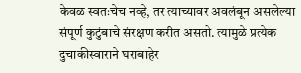केवळ स्वतःचेच नव्हे, तर त्याच्यावर अवलंबून असलेल्या संपूर्ण कुटुंबाचे संरक्षण करीत असतो. त्यामुळे प्रत्येक दुचाकीस्वाराने घराबाहेर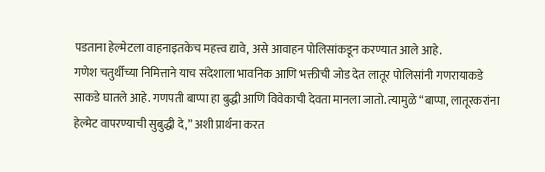पडताना हेल्मेटला वाहनाइतकेच महत्त्व द्यावे, असे आवाहन पोलिसांकडून करण्यात आले आहे.
गणेश चतुर्थीच्या निमित्ताने याच संदेशाला भावनिक आणि भक्तीची जोड देत लातूर पोलिसांनी गणरायाकडे साकडे घातले आहे. गणपती बाप्पा हा बुद्धी आणि विवेकाची देवता मानला जातो. त्यामुळे “बाप्पा, लातूरकरांना हेल्मेट वापरण्याची सुबुद्धी दे,” अशी प्रार्थना करत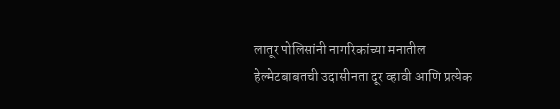लातूर पोलिसांनी नागरिकांच्या मनातील हेल्मेटबाबतची उदासीनता दूर व्हावी आणि प्रत्येक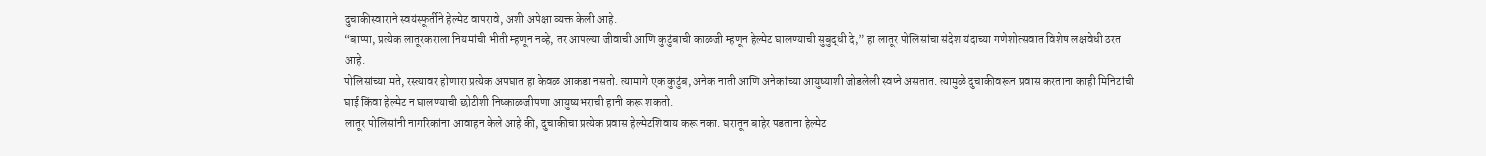दुचाकीस्वाराने स्वयंस्फूर्तीने हेल्मेट वापरावे, अशी अपेक्षा व्यक्त केली आहे.
“बाप्पा, प्रत्येक लातूरकराला नियमांची भीती म्हणून नव्हे, तर आपल्या जीवाची आणि कुटुंबाची काळजी म्हणून हेल्मेट घालण्याची सुबुद्धी दे,” हा लातूर पोलिसांचा संदेश यंदाच्या गणेशोत्सवात विशेष लक्षवेधी ठरत आहे.
पोलिसांच्या मते, रस्त्यावर होणारा प्रत्येक अपघात हा केवळ आकडा नसतो. त्यामागे एक कुटुंब, अनेक नाती आणि अनेकांच्या आयुष्याशी जोडलेली स्वप्ने असतात. त्यामुळे दुचाकीवरून प्रवास करताना काही मिनिटांची घाई किंवा हेल्मेट न घालण्याची छोटीशी निष्काळजीपणा आयुष्यभराची हानी करू शकतो.
लातूर पोलिसांनी नागरिकांना आवाहन केले आहे की, दुचाकीचा प्रत्येक प्रवास हेल्मेटशिवाय करू नका. घरातून बाहेर पडताना हेल्मेट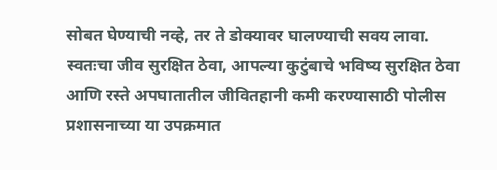सोबत घेण्याची नव्हे, तर ते डोक्यावर घालण्याची सवय लावा. स्वतःचा जीव सुरक्षित ठेवा, आपल्या कुटुंबाचे भविष्य सुरक्षित ठेवा आणि रस्ते अपघातातील जीवितहानी कमी करण्यासाठी पोलीस प्रशासनाच्या या उपक्रमात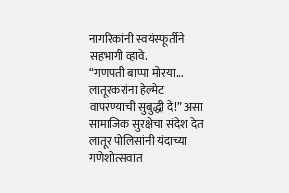नागरिकांनी स्वयंस्फूर्तीने सहभागी व्हावे.
“गणपती बाप्पा मोरया... लातूरकरांना हेल्मेट वापरण्याची सुबुद्धी दे!” असा सामाजिक सुरक्षेचा संदेश देत लातूर पोलिसांनी यंदाच्या गणेशोत्सवात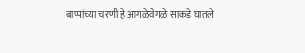बाप्पांच्या चरणी हे आगळेवेगळे साकडे घातले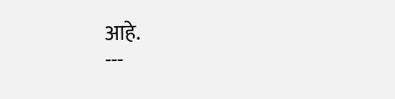आहे.
---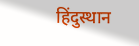हिंदुस्थान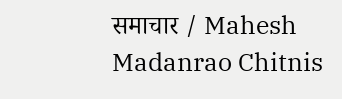समाचार / Mahesh Madanrao Chitnis